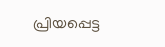പ്രിയപ്പെട്ട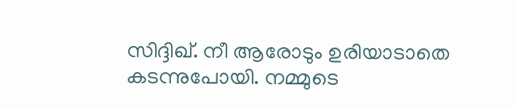സിദ്ദിഖ്. നീ ആരോടും ഉരിയാടാതെ കടന്നുപോയി. നമ്മുടെ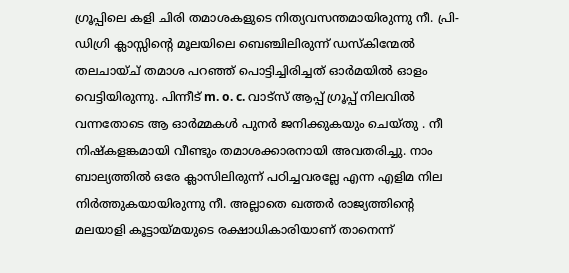ഗ്രൂപ്പിലെ കളി ചിരി തമാശകളുടെ നിത്യവസന്തമായിരുന്നു നീ. പ്രി-ഡിഗ്രി ക്ലാസ്സിന്റെ മൂലയിലെ ബെഞ്ചിലിരുന്ന് ഡസ്കിന്മേൽ തലചായ്ച് തമാശ പറഞ്ഞ് പൊട്ടിച്ചിരിച്ചത് ഓർമയിൽ ഓളം വെട്ടിയിരുന്നു. പിന്നീട് m. o. c. വാട്സ് ആപ്പ് ഗ്രൂപ്പ് നിലവിൽ വന്നതോടെ ആ ഓർമ്മകൾ പുനർ ജനിക്കുകയും ചെയ്തു . നീ നിഷ്കളങ്കമായി വീണ്ടും തമാശക്കാരനായി അവതരിച്ചു. നാം ബാല്യത്തിൽ ഒരേ ക്ലാസിലിരുന്ന് പഠിച്ചവരല്ലേ എന്ന എളിമ നില നിർത്തുകയായിരുന്നു നീ. അല്ലാതെ ഖത്തർ രാജ്യത്തിന്റെ മലയാളി കൂട്ടായ്മയുടെ രക്ഷാധികാരിയാണ് താനെന്ന്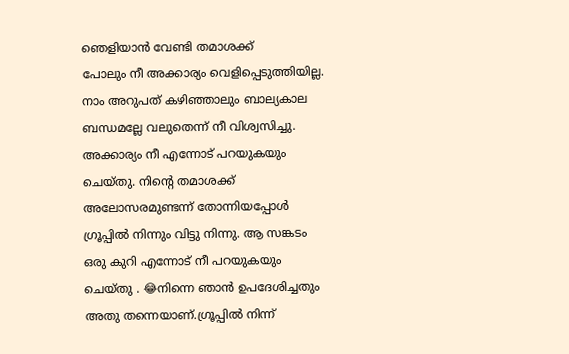ഞെളിയാൻ വേണ്ടി തമാശക്ക്
പോലും നീ അക്കാര്യം വെളിപ്പെടുത്തിയില്ല. നാം അറുപത് കഴിഞ്ഞാലും ബാല്യകാല ബന്ധമല്ലേ വലുതെന്ന് നീ വിശ്വസിച്ചു.
അക്കാര്യം നീ എന്നോട് പറയുകയും ചെയ്തു. നിന്റെ തമാശക്ക്
അലോസരമുണ്ടന്ന് തോന്നിയപ്പോൾ ഗ്രൂപ്പിൽ നിന്നും വിട്ടു നിന്നു. ആ സങ്കടം ഒരു കുറി എന്നോട് നീ പറയുകയും ചെയ്തു . 😂നിന്നെ ഞാൻ ഉപദേശിച്ചതും അതു തന്നെയാണ്.ഗ്രൂപ്പിൽ നിന്ന്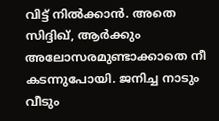വിട്ട് നിൽക്കാൻ. അതെ സിദ്ദിഖ്, ആർക്കും അലോസരമുണ്ടാക്കാതെ നീ കടന്നുപോയി. ജനിച്ച നാടും വീടും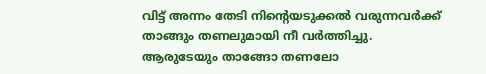വിട്ട് അന്നം തേടി നിന്റെയടുക്കൽ വരുന്നവർക്ക് താങ്ങും തണലുമായി നീ വർത്തിച്ചു. ആരുടേയും താങ്ങോ തണലോ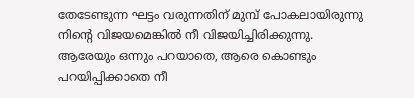തേടേണ്ടുന്ന ഘട്ടം വരുന്നതിന് മുമ്പ് പോകലായിരുന്നു നിന്റെ വിജയമെങ്കിൽ നീ വിജയിച്ചിരിക്കുന്നു. ആരേയും ഒന്നും പറയാതെ, ആരെ കൊണ്ടും പറയിപ്പിക്കാതെ നീ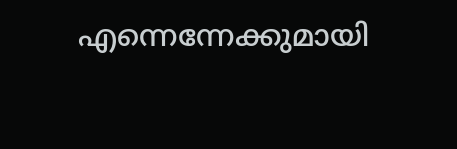എന്നെന്നേക്കുമായി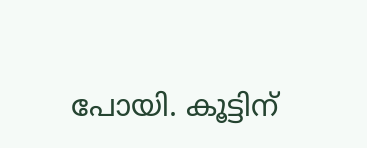പോയി. കൂട്ടിന്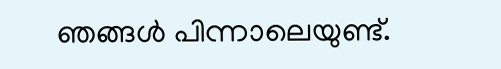ഞങ്ങൾ പിന്നാലെയുണ്ട്.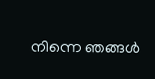നിന്നെ ഞങ്ങൾ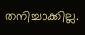തനിച്ചാക്കില്ല.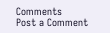Comments
Post a Comment